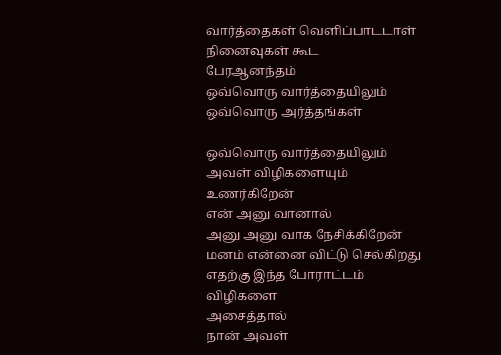வார்த்தைகள் வெளிப்பாடடாள்
நினைவுகள் கூட
பேரஆனந்தம்
ஒவ்வொரு வார்த்தையிலும்
ஒவ்வொரு அர்த்தங்கள்

ஒவ்வொரு வார்த்தையிலும்
அவள் விழிகளையும்
உணர்கிறேன்
என் அனு வானால்
அனு அனு வாக நேசிக்கிறேன்
மனம் என்னை விட்டு செல்கிறது
எதற்கு இந்த போராட்டம்
விழிகளை
அசைத்தால்
நான் அவள்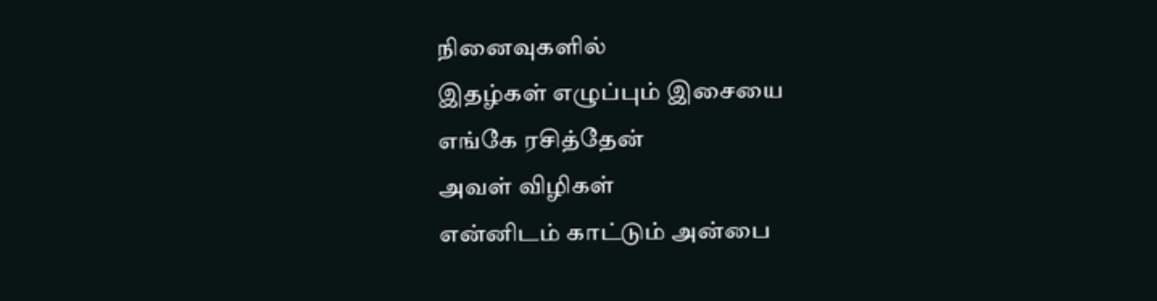நினைவுகளில்
இதழ்கள் எழுப்பும் இசையை
எங்கே ரசித்தேன்
அவள் விழிகள்
என்னிடம் காட்டும் அன்பை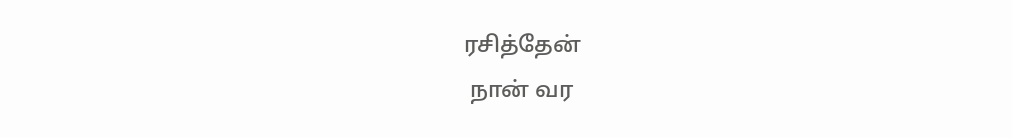ரசித்தேன்
 நான் வர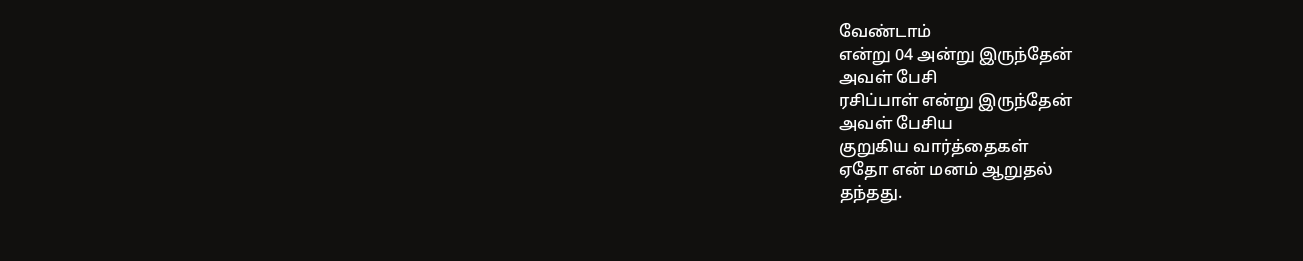வேண்டாம்
என்று 04 அன்று இருந்தேன்
அவள் பேசி
ரசிப்பாள் என்று இருந்தேன்
அவள் பேசிய
குறுகிய வார்த்தைகள்
ஏதோ என் மனம் ஆறுதல்
தந்தது.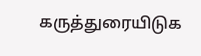கருத்துரையிடுக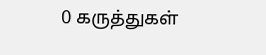0 கருத்துகள்